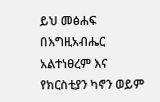ይህ መፅሐፍ በእግዚአብሔር አልተነፀረም እና የክርስቲያን ካኖን ወይም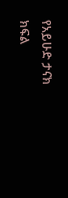የአይሁድ ታናክ ክፍል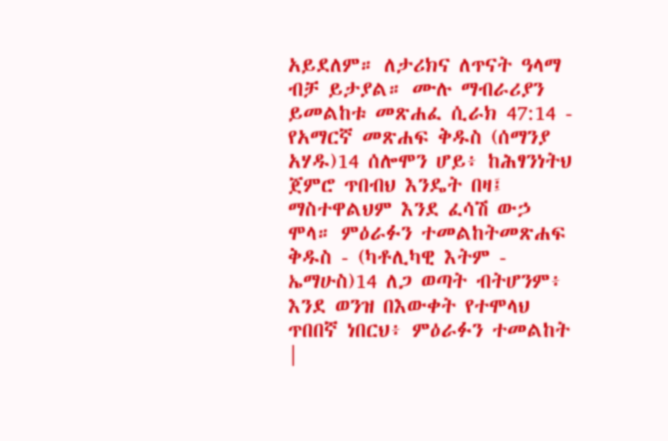አይደለም። ለታሪክና ለጥናት ዓላማ ብቻ ይታያል። ሙሉ ማብራሪያን ይመልከቱ መጽሐፈ ሲራክ 47:14 - የአማርኛ መጽሐፍ ቅዱስ (ሰማንያ አሃዱ)14 ሰሎሞን ሆይ፥ ከሕፃንነትህ ጀምሮ ጥበብህ እንዴት በዛ፤ ማስተዋልህም እንደ ፈሳሽ ውኃ ሞላ። ምዕራፉን ተመልከትመጽሐፍ ቅዱስ - (ካቶሊካዊ እትም - ኤማሁስ)14 ለጋ ወጣት ብትሆንም፥ እንደ ወንዝ በእውቀት የተሞላህ ጥበበኛ ነበርህ፥ ምዕራፉን ተመልከት |